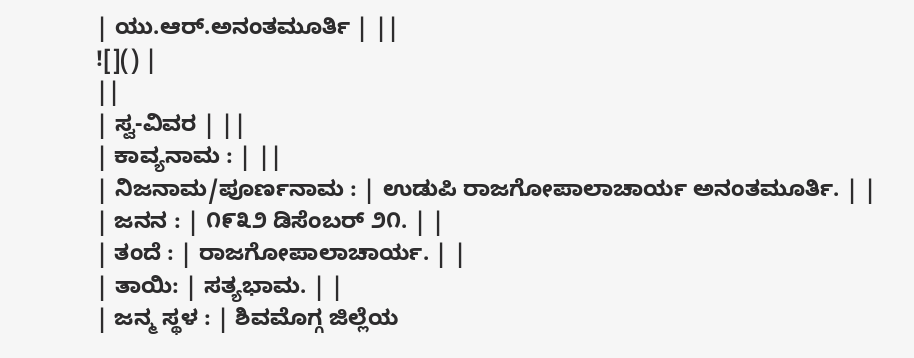| ಯು.ಆರ್.ಅನಂತಮೂರ್ತಿ | ||
![]() |
||
| ಸ್ವ-ವಿವರ | ||
| ಕಾವ್ಯನಾಮ : | ||
| ನಿಜನಾಮ/ಪೂರ್ಣನಾಮ : | ಉಡುಪಿ ರಾಜಗೋಪಾಲಾಚಾರ್ಯ ಅನಂತಮೂರ್ತಿ. | |
| ಜನನ : | ೧೯೩೨ ಡಿಸೆಂಬರ್ ೨೧. | |
| ತಂದೆ : | ರಾಜಗೋಪಾಲಾಚಾರ್ಯ. | |
| ತಾಯಿ: | ಸತ್ಯಭಾಮ. | |
| ಜನ್ಮ ಸ್ಥಳ : | ಶಿವಮೊಗ್ಗ ಜಿಲ್ಲೆಯ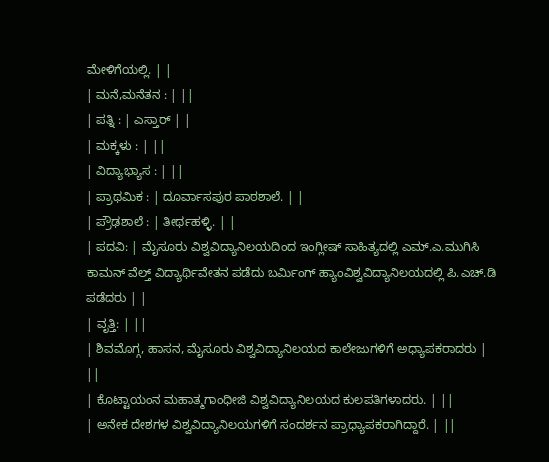ಮೇಳಿಗೆಯಲ್ಲಿ. | |
| ಮನೆ,ಮನೆತನ : | ||
| ಪತ್ನಿ : | ಎಸ್ತಾರ್ | |
| ಮಕ್ಕಳು : | ||
| ವಿದ್ಯಾಭ್ಯಾಸ : | ||
| ಪ್ರಾಥಮಿಕ : | ದೂರ್ವಾಸಪುರ ಪಾಠಶಾಲೆ. | |
| ಪ್ರೌಢಶಾಲೆ : | ತೀರ್ಥಹಳ್ಳಿ. | |
| ಪದವಿ: | ಮೈಸೂರು ವಿಶ್ವವಿದ್ಯಾನಿಲಯದಿಂದ ಇಂಗ್ಲೀಷ್ ಸಾಹಿತ್ಯದಲ್ಲಿ ಎಮ್.ಎ.ಮುಗಿಸಿ ಕಾಮನ್ ವೆಲ್ತ್ ವಿದ್ಯಾರ್ಥಿವೇತನ ಪಡೆದು ಬರ್ಮಿಂಗ್ ಹ್ಯಾಂವಿಶ್ವವಿದ್ಯಾನಿಲಯದಲ್ಲಿ ಪಿ.ಎಚ್.ಡಿ ಪಡೆದರು | |
| ವೃತ್ತಿ: | ||
| ಶಿವಮೊಗ್ಗ, ಹಾಸನ, ಮೈಸೂರು ವಿಶ್ವವಿದ್ಯಾನಿಲಯದ ಕಾಲೇಜುಗಳಿಗೆ ಅಧ್ಯಾಪಕರಾದರು | ||
| ಕೊಟ್ಟಾಯಂನ ಮಹಾತ್ಮಗಾಂಧೀಜಿ ವಿಶ್ವವಿದ್ಯಾನಿಲಯದ ಕುಲಪತಿಗಳಾದರು. | ||
| ಅನೇಕ ದೇಶಗಳ ವಿಶ್ವವಿದ್ಯಾನಿಲಯಗಳಿಗೆ ಸಂದರ್ಶನ ಪ್ರಾಧ್ಯಾಪಕರಾಗಿದ್ದಾರೆ. | ||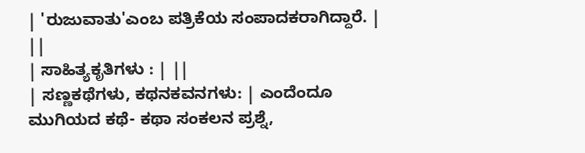| 'ರುಜುವಾತು'ಎಂಬ ಪತ್ರಿಕೆಯ ಸಂಪಾದಕರಾಗಿದ್ದಾರೆ. | ||
| ಸಾಹಿತ್ಯಕೃತಿಗಳು : | ||
| ಸಣ್ಣಕಥೆಗಳು, ಕಥನಕವನಗಳು: | ಎಂದೆಂದೂ ಮುಗಿಯದ ಕಥೆ- ಕಥಾ ಸಂಕಲನ ಪ್ರಶ್ನೆ,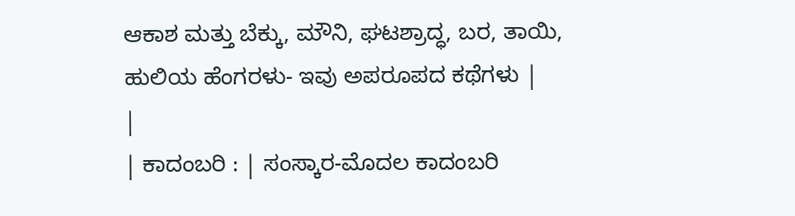ಆಕಾಶ ಮತ್ತು ಬೆಕ್ಕು, ಮೌನಿ, ಘಟಶ್ರಾದ್ಧ, ಬರ, ತಾಯಿ, ಹುಲಿಯ ಹೆಂಗರಳು- ಇವು ಅಪರೂಪದ ಕಥೆಗಳು |
|
| ಕಾದಂಬರಿ : | ಸಂಸ್ಕಾರ-ಮೊದಲ ಕಾದಂಬರಿ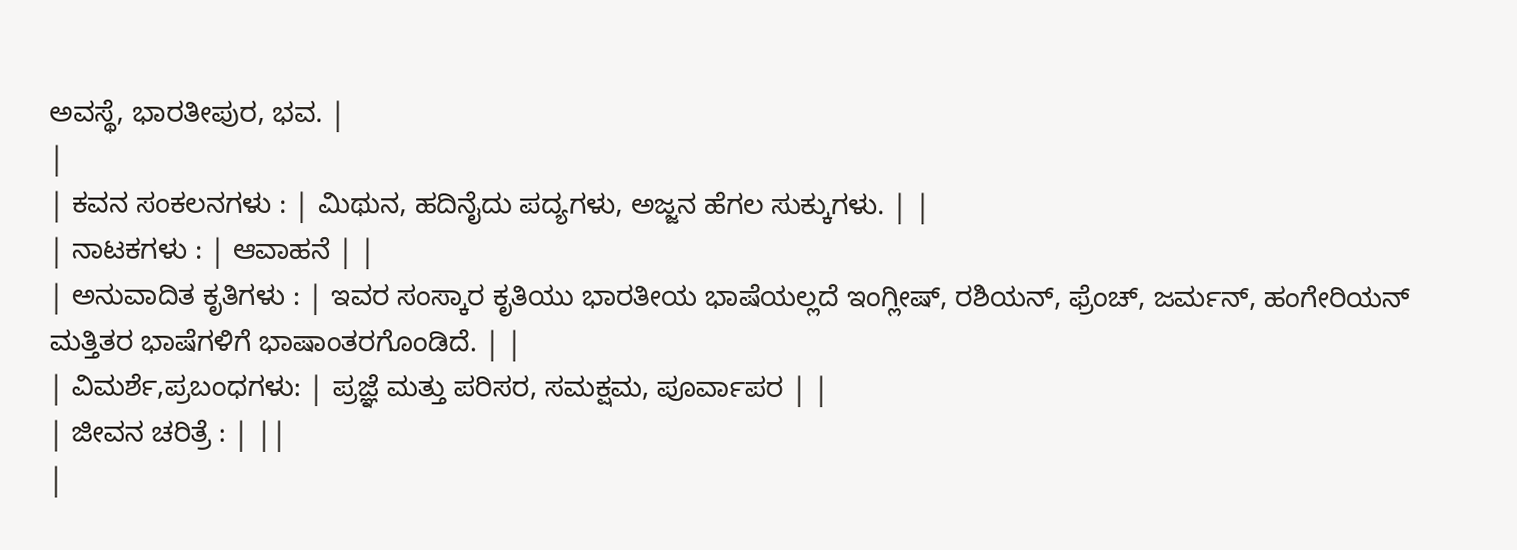ಅವಸ್ಥೆ, ಭಾರತೀಪುರ, ಭವ. |
|
| ಕವನ ಸಂಕಲನಗಳು : | ಮಿಥುನ, ಹದಿನೈದು ಪದ್ಯಗಳು, ಅಜ್ಜನ ಹೆಗಲ ಸುಕ್ಕುಗಳು. | |
| ನಾಟಕಗಳು : | ಆವಾಹನೆ | |
| ಅನುವಾದಿತ ಕೃತಿಗಳು : | ಇವರ ಸಂಸ್ಕಾರ ಕೃತಿಯು ಭಾರತೀಯ ಭಾಷೆಯಲ್ಲದೆ ಇಂಗ್ಲೀಷ್, ರಶಿಯನ್, ಫ್ರೆಂಚ್, ಜರ್ಮನ್, ಹಂಗೇರಿಯನ್ ಮತ್ತಿತರ ಭಾಷೆಗಳಿಗೆ ಭಾಷಾಂತರಗೊಂಡಿದೆ. | |
| ವಿಮರ್ಶೆ,ಪ್ರಬಂಧಗಳು: | ಪ್ರಜ್ಞೆ ಮತ್ತು ಪರಿಸರ, ಸಮಕ್ಷಮ, ಪೂರ್ವಾಪರ | |
| ಜೀವನ ಚರಿತ್ರೆ : | ||
|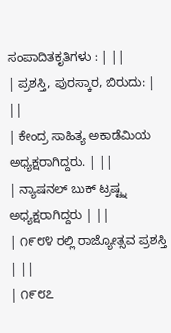ಸಂಪಾದಿತಕೃತಿಗಳು : | ||
| ಪ್ರಶಸ್ತಿ, ಪುರಸ್ಕಾರ, ಬಿರುದು: | ||
| ಕೇಂದ್ರ ಸಾಹಿತ್ಯ ಅಕಾಡೆಮಿಯ ಅಧ್ಯಕ್ಷರಾಗಿದ್ದರು. | ||
| ನ್ಯಾಷನಲ್ ಬುಕ್ ಟ್ರಷ್ಟ್ನ ಅಧ್ಯಕ್ಷರಾಗಿದ್ದರು | ||
| ೧೯೮೪ ರಲ್ಲಿ ರಾಜ್ಯೋತ್ಸವ ಪ್ರಶಸ್ತಿ | ||
| ೧೯೮೭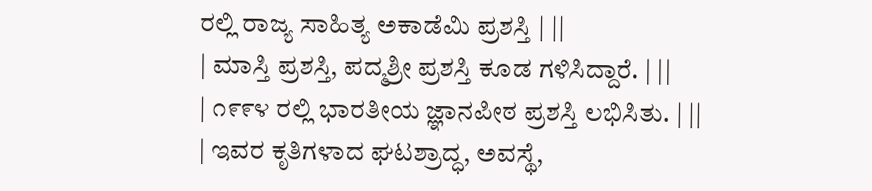ರಲ್ಲಿ ರಾಜ್ಯ ಸಾಹಿತ್ಯ ಅಕಾಡೆಮಿ ಪ್ರಶಸ್ತಿ | ||
| ಮಾಸ್ತಿ ಪ್ರಶಸ್ತಿ, ಪದ್ಮಶ್ರೀ ಪ್ರಶಸ್ತಿ ಕೂಡ ಗಳಿಸಿದ್ದಾರೆ. | ||
| ೧೯೯೪ ರಲ್ಲಿ ಭಾರತೀಯ ಜ್ಞಾನಪೀಠ ಪ್ರಶಸ್ತಿ ಲಭಿಸಿತು. | ||
| ಇವರ ಕೃತಿಗಳಾದ ಘಟಶ್ರಾದ್ಧ, ಅವಸ್ಥೆ,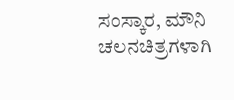ಸಂಸ್ಕಾರ, ಮೌನಿ ಚಲನಚಿತ್ರಗಳಾಗಿ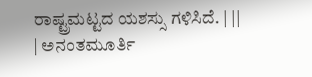ರಾಷ್ಟ್ರಮಟ್ಟದ ಯಶಸ್ಸು ಗಳಿಸಿದೆ. | ||
| ಅನಂತಮೂರ್ತಿ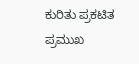ಕುರಿತು ಪ್ರಕಟಿತ ಪ್ರಮುಖ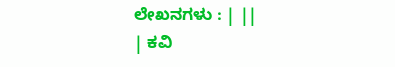ಲೇಖನಗಳು : | ||
| ಕವಿ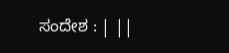ಸಂದೇಶ : | ||